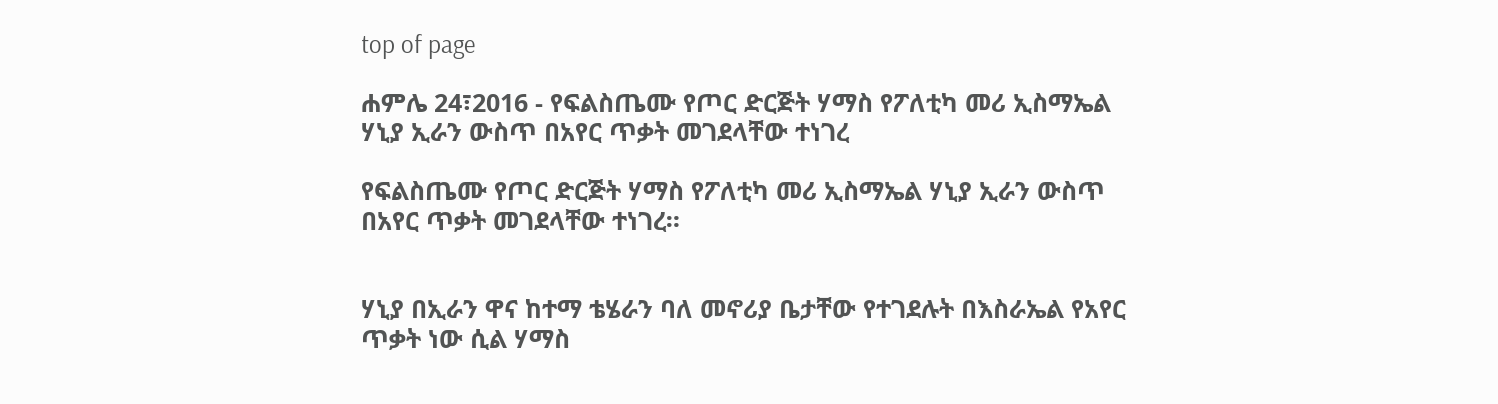top of page

ሐምሌ 24፣2016 - የፍልስጤሙ የጦር ድርጅት ሃማስ የፖለቲካ መሪ ኢስማኤል ሃኒያ ኢራን ውስጥ በአየር ጥቃት መገደላቸው ተነገረ

የፍልስጤሙ የጦር ድርጅት ሃማስ የፖለቲካ መሪ ኢስማኤል ሃኒያ ኢራን ውስጥ በአየር ጥቃት መገደላቸው ተነገረ።


ሃኒያ በኢራን ዋና ከተማ ቴሄራን ባለ መኖሪያ ቤታቸው የተገደሉት በእስራኤል የአየር ጥቃት ነው ሲል ሃማስ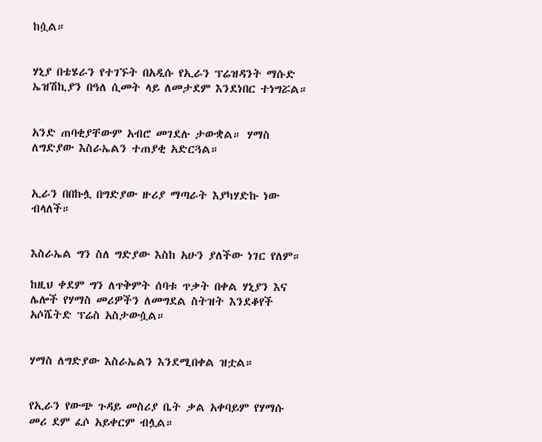ከሷል።


ሃኒያ በቴሄራን የተገኙት በአዲሱ የኢራን ፕሬዝዳንት ማሱድ ኤዝሽኪያን በዓለ ሲመት ላይ ለመታደም እንደነበር ተነግሯል።


አንድ ጠባቂያቸውም አብሮ መገደሉ ታውቋል። ሃማስ ለግድያው እስራኤልን ተጠያቂ አድርጓል።


ኢራን በበኩሏ በግድያው ዙሪያ ማጣራት እያካሃድኩ ነው ብላለች።


እስራኤል ግን ስለ ግድያው እስከ አሁን ያለችው ነገር የለም።

ከዚህ ቀደም ግን ለጥቅምት ሰባቱ ጥቃት በቀል ሃኒያን እና ሌሎች የሃማስ መሪዎችን ለመግደል ስትዝት እንደቆየች አሶሼትድ ፕሬስ አስታውሷል።


ሃማስ ለግድያው እስራኤልን እንደሚበቀል ዝቷል።


የኢራን የውጭ ጉዳይ መስሪያ ቤት ቃል አቀባይም የሃማሱ መሪ ደም ፈሶ አይቀርም ብሏል።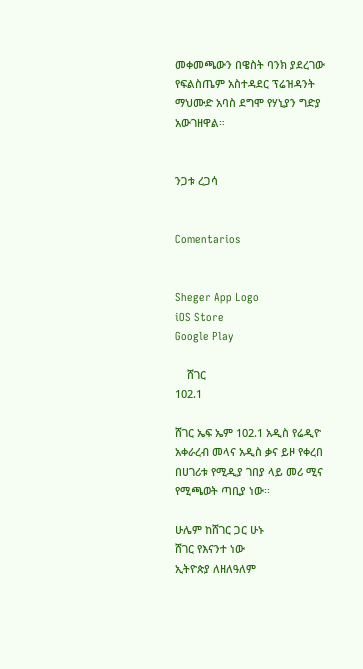መቀመጫውን በዌስት ባንክ ያደረገው የፍልስጤም አስተዳደር ፕሬዝዳንት ማህሙድ አባስ ደግሞ የሃኒያን ግድያ አውገዘዋል።


ንጋቱ ረጋሳ


Comentarios


Sheger App Logo
iOS Store
Google Play

    ሸገር
102.1

ሸገር ኤፍ ኤም 102.1 አዲስ የሬዲዮ አቀራረብ መላና አዲስ ቃና ይዞ የቀረበ በሀገሪቱ የሚዲያ ገበያ ላይ መሪ ሚና የሚጫወት ጣቢያ ነው፡፡

ሁሌም ከሸገር ጋር ሁኑ
ሸገር የእናንተ ነው
ኢትዮጵያ ለዘለዓለም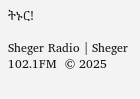ትኑር!

Sheger Radio | Sheger 102.1FM  © 2025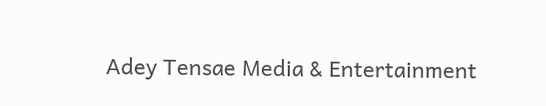Adey Tensae Media & Entertainment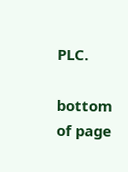PLC.

bottom of page